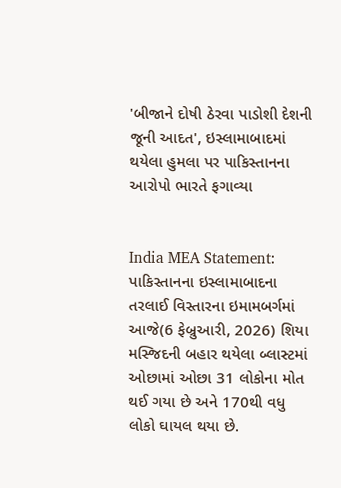'બીજાને દોષી ઠેરવા પાડોશી દેશની જૂની આદત', ઇસ્લામાબાદમાં થયેલા હુમલા પર પાકિસ્તાનના આરોપો ભારતે ફગાવ્યા


India MEA Statement: પાકિસ્તાનના ઇસ્લામાબાદના તરલાઈ વિસ્તારના ઇમામબર્ગમાં આજે(6 ફેબ્રુઆરી, 2026) શિયા મસ્જિદની બહાર થયેલા બ્લાસ્ટમાં ઓછામાં ઓછા 31 લોકોના મોત થઈ ગયા છે અને 170થી વધુ લોકો ઘાયલ થયા છે.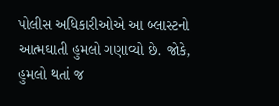પોલીસ અધિકારીઓએ આ બ્લાસ્ટનો આત્મઘાતી હુમલો ગણાવ્યો છે. જોકે, હુમલો થતાં જ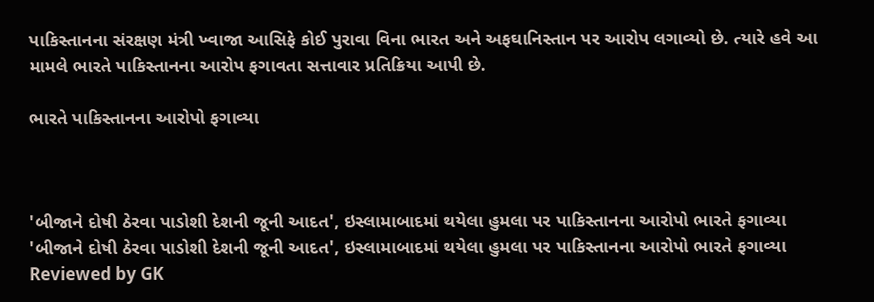પાકિસ્તાનના સંરક્ષણ મંત્રી ખ્વાજા આસિફે કોઈ પુરાવા વિના ભારત અને અફઘાનિસ્તાન પર આરોપ લગાવ્યો છે. ત્યારે હવે આ મામલે ભારતે પાકિસ્તાનના આરોપ ફગાવતા સત્તાવાર પ્રતિક્રિયા આપી છે.

ભારતે પાકિસ્તાનના આરોપો ફગાવ્યા



'બીજાને દોષી ઠેરવા પાડોશી દેશની જૂની આદત', ઇસ્લામાબાદમાં થયેલા હુમલા પર પાકિસ્તાનના આરોપો ભારતે ફગાવ્યા 'બીજાને દોષી ઠેરવા પાડોશી દેશની જૂની આદત', ઇસ્લામાબાદમાં થયેલા હુમલા પર પાકિસ્તાનના આરોપો ભારતે ફગાવ્યા Reviewed by GK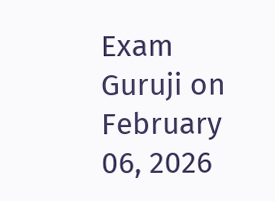Exam Guruji on February 06, 2026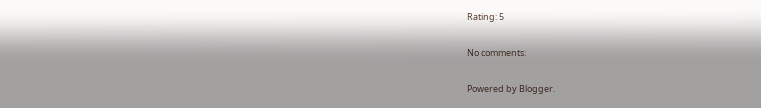Rating: 5

No comments:

Powered by Blogger.